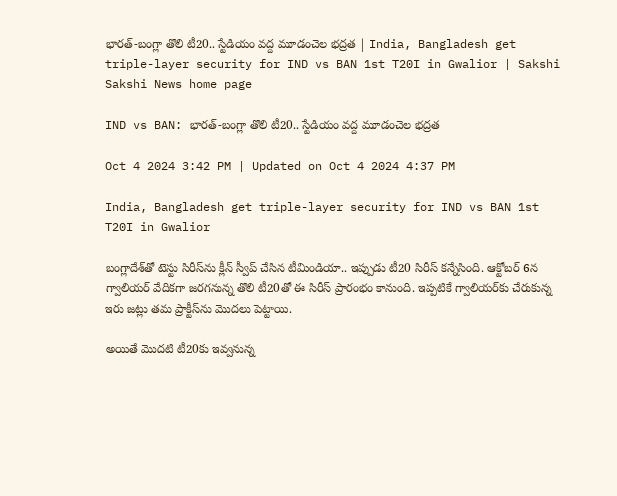భారత్‌-బంగ్లా తొలి టీ20.. స్టేడియం వద్ద మూడంచెల భద్రత | India, Bangladesh get triple-layer security for IND vs BAN 1st T20I in Gwalior | Sakshi
Sakshi News home page

IND vs BAN: భారత్‌-బంగ్లా తొలి టీ20.. స్టేడియం వద్ద మూడంచెల భద్రత

Oct 4 2024 3:42 PM | Updated on Oct 4 2024 4:37 PM

India, Bangladesh get triple-layer security for IND vs BAN 1st T20I in Gwalior

బంగ్లాదేశ్‌తో టెస్టు సిరీస్‌ను క్లీన్‌ స్వీప్‌ చేసిన టీమిండియా.. ఇప్పుడు టీ20 సిరీస్‌‍ కన్నేసింది. ఆక్టోబర్‌ 6న గ్వాలియర్‌ వేదికగా జరగనున్న తొలి టీ20తో ఈ సిరీస్‌ ప్రారంభం కానుంది. ఇప్పటికే గ్వాలియర్‌కు చేరుకున్న ఇరు జట్లు తమ ప్రాక్టీస్‌ను మొదలు పెట్టాయి.

అయితే మొదటి టీ20కు ఇవ్వనున్న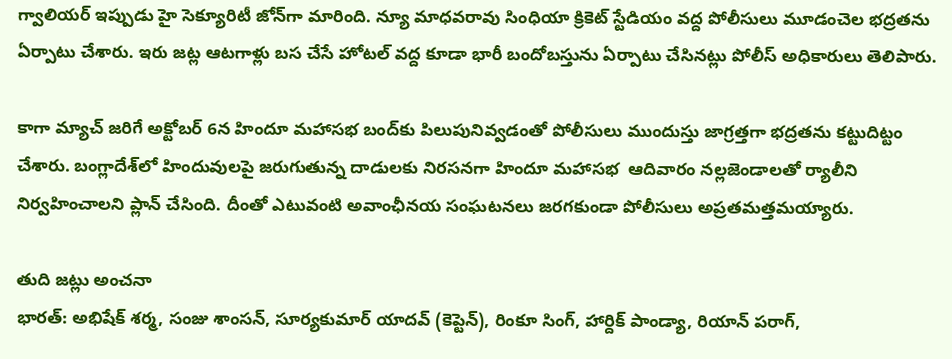గ్వాలియర్ ఇప్పుడు హై సెక్యూరిటీ జోన్‌గా మారింది. న్యూ మాధవరావు సింధియా క్రికెట్ స్టేడియం వద్ద పోలీసులు మూడంచెల భద్రతను ఏర్పాటు చేశారు. ఇరు జట్ల ఆటగాళ్లు బస చేసే హోటల్‌ వద్ద కూడా భారీ బందోబస్తును ఏర్పాటు చేసినట్లు పోలీస్‌ అధికారులు తెలిపారు.

కాగా మ్యాచ్ జరిగే అక్టోబర్ 6న హిందూ మహాసభ బంద్‌కు పిలుపునివ్వడంతో పోలీసులు ముందుస్తు జాగ్రత్తగా భద్రతను కట్టుదిట్టం చేశారు. బంగ్లాదేశ్‌లో హిందువులపై జరుగుతున్న దాడులకు నిరసనగా హిందూ మహాసభ  ఆదివారం నల్లజెండాలతో ర్యాలీని నిర్వహించాలని ప్లాన్‌ చేసింది. దీంతో ఎటువంటి అవాంఛీనయ సంఘటనలు జరగకుండా పోలీసులు అప్రతమత్తమయ్యారు.

తుది జట్లు అంచనా
భారత్‌: అభిషేక్ శర్మ, సంజు శాంసన్, సూర్యకుమార్ యాదవ్ (కెప్టెన్‌), రింకూ సింగ్, హార్దిక్ పాండ్యా, రియాన్ పరాగ్,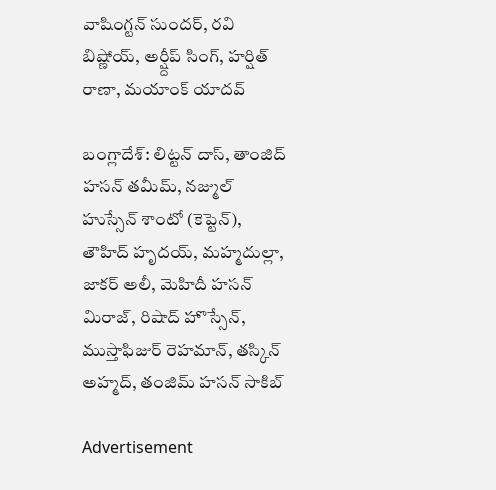వాషింగ్టన్ సుందర్, రవి బిష్ణోయ్, అర్ష్దీప్ సింగ్, హర్షిత్ రాణా, మయాంక్ యాదవ్

బంగ్లాదేశ్‌: లిట్టన్ దాస్, తాంజిద్ హసన్ తమీమ్, నజ్ముల్ హుస్సేన్ శాంటో (కెప్టెన్‌), తౌహిద్ హృదయ్, మహ్మదుల్లా, జాకర్ అలీ, మెహిదీ హసన్ మిరాజ్, రిషాద్ హొస్సేన్, ముస్తాఫిజుర్ రెహమాన్, తస్కిన్ అహ్మద్, తంజిమ్ హసన్ సాకిబ్

Advertisement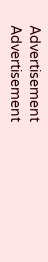Advertisement
Advertisement